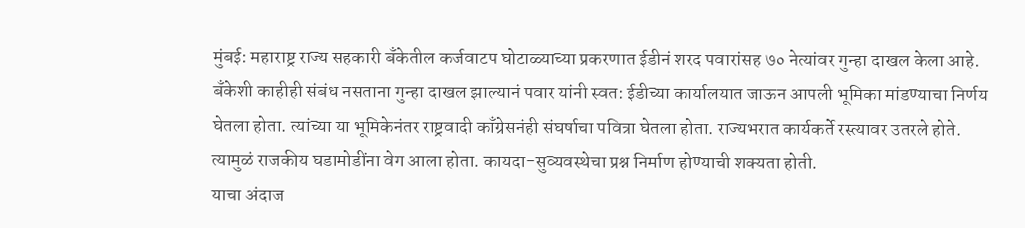मुंबई: महाराष्ट्र राज्य सहकारी बँकेतील कर्जवाटप घोटाळ्याच्या प्रकरणात ईडीनं शरद पवारांसह ७० नेत्यांवर गुन्हा दाखल केला आहे. बँकेशी काहीही संबंध नसताना गुन्हा दाखल झाल्यानं पवार यांनी स्वत: ईडीच्या कार्यालयात जाऊन आपली भूमिका मांडण्याचा निर्णय घेतला होता. त्यांच्या या भूमिकेनंतर राष्ट्रवादी काँग्रेसनंही संघर्षाचा पवित्रा घेतला होता. राज्यभरात कार्यकर्ते रस्त्यावर उतरले होते. त्यामुळं राजकीय घडामोडींना वेग आला होता. कायदा-सुव्यवस्थेचा प्रश्न निर्माण होण्याची शक्यता होती.
याचा अंदाज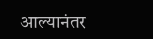आल्यानंतर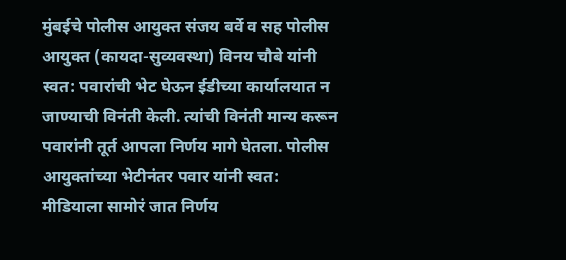मुंबईचे पोलीस आयुक्त संजय बर्वे व सह पोलीस आयुक्त (कायदा-सुव्यवस्था) विनय चौबे यांनी स्वत: पवारांची भेट घेऊन ईडीच्या कार्यालयात न जाण्याची विनंती केली. त्यांची विनंती मान्य करून पवारांनी तूर्त आपला निर्णय मागे घेतला. पोलीस आयुक्तांच्या भेटीनंतर पवार यांनी स्वत: मीडियाला सामोरं जात निर्णय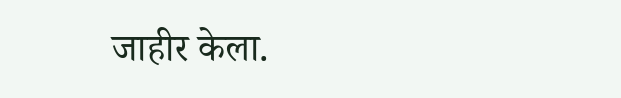जाहीर केला.